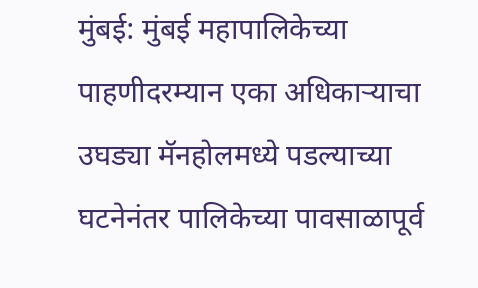मुंबई: मुंबई महापालिकेच्या पाहणीदरम्यान एका अधिकाऱ्याचा उघड्या मॅनहोलमध्ये पडल्याच्या घटनेनंतर पालिकेच्या पावसाळापूर्व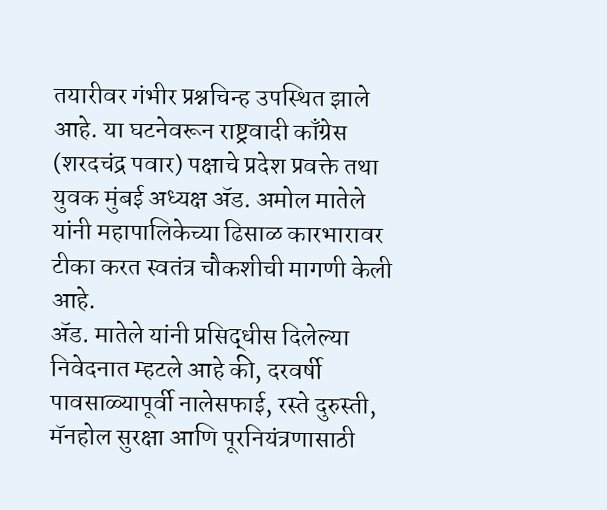तयारीवर गंभीर प्रश्नचिन्ह उपस्थित झाले आहे. या घटनेवरून राष्ट्रवादी काँग्रेस (शरदचंद्र पवार) पक्षाचे प्रदेश प्रवक्ते तथा युवक मुंबई अध्यक्ष ॲड. अमोल मातेले यांनी महापालिकेच्या ढिसाळ कारभारावर टीका करत स्वतंत्र चौकशीची मागणी केली आहे.
ॲड. मातेले यांनी प्रसिद्धीस दिलेल्या निवेदनात म्हटले आहे की, दरवर्षी पावसाळ्यापूर्वी नालेसफाई, रस्ते दुरुस्ती, मॅनहोल सुरक्षा आणि पूरनियंत्रणासाठी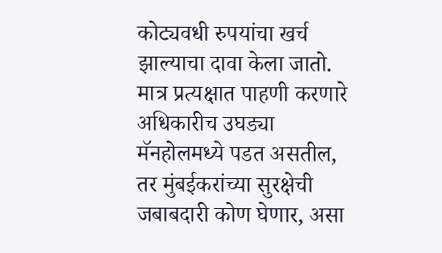कोट्यवधी रुपयांचा खर्च झाल्याचा दावा केला जातो. मात्र प्रत्यक्षात पाहणी करणारे अधिकारीच उघड्या मॅनहोलमध्ये पडत असतील, तर मुंबईकरांच्या सुरक्षेची जबाबदारी कोण घेणार, असा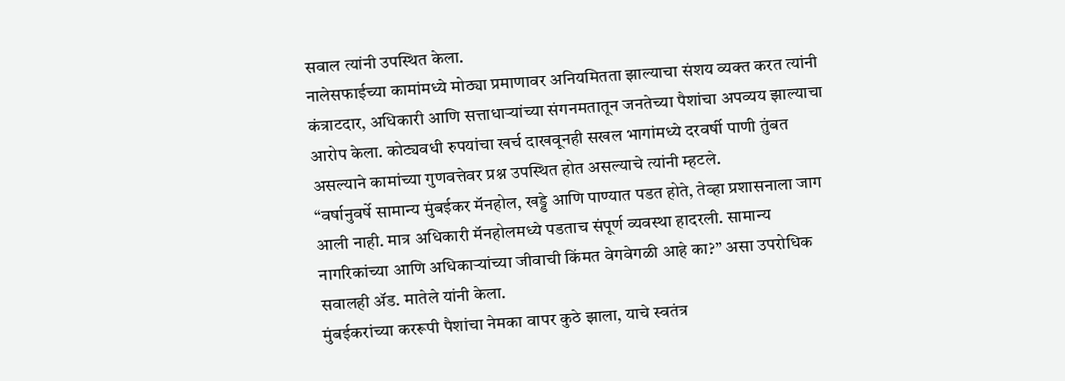सवाल त्यांनी उपस्थित केला.
नालेसफाईच्या कामांमध्ये मोठ्या प्रमाणावर अनियमितता झाल्याचा संशय व्यक्त करत त्यांनी कंत्राटदार, अधिकारी आणि सत्ताधाऱ्यांच्या संगनमतातून जनतेच्या पैशांचा अपव्यय झाल्याचा आरोप केला. कोट्यवधी रुपयांचा खर्च दाखवूनही सखल भागांमध्ये दरवर्षी पाणी तुंबत असल्याने कामांच्या गुणवत्तेवर प्रश्न उपस्थित होत असल्याचे त्यांनी म्हटले.
“वर्षानुवर्षे सामान्य मुंबईकर मॅनहोल, खड्डे आणि पाण्यात पडत होते, तेव्हा प्रशासनाला जाग आली नाही. मात्र अधिकारी मॅनहोलमध्ये पडताच संपूर्ण व्यवस्था हादरली. सामान्य नागरिकांच्या आणि अधिकाऱ्यांच्या जीवाची किंमत वेगवेगळी आहे का?” असा उपरोधिक सवालही ॲड. मातेले यांनी केला.
मुंबईकरांच्या कररूपी पैशांचा नेमका वापर कुठे झाला, याचे स्वतंत्र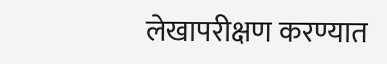लेखापरीक्षण करण्यात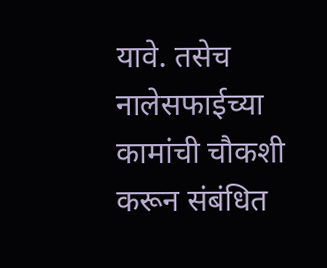यावे. तसेच नालेसफाईच्या कामांची चौकशी करून संबंधित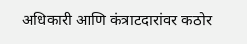अधिकारी आणि कंत्राटदारांवर कठोर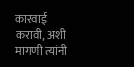कारवाई करावी, अशी मागणी त्यांनी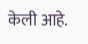केली आहे.